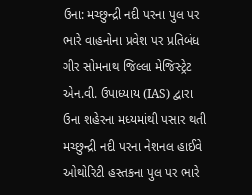ઉના: મચ્છુન્દ્રી નદી પરના પુલ પર ભારે વાહનોના પ્રવેશ પર પ્રતિબંધ
ગીર સોમનાથ જિલ્લા મેજિસ્ટ્રેટ એન.વી. ઉપાધ્યાય (IAS) દ્વારા ઉના શહેરના મધ્યમાંથી પસાર થતી મચ્છુન્દ્રી નદી પરના નેશનલ હાઈવે ઓથોરિટી હસ્તકના પુલ પર ભારે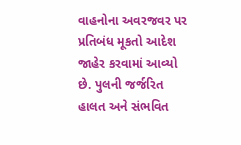વાહનોના અવરજવર પર પ્રતિબંધ મૂકતો આદેશ જાહેર કરવામાં આવ્યો છે. પુલની જર્જરિત હાલત અને સંભવિત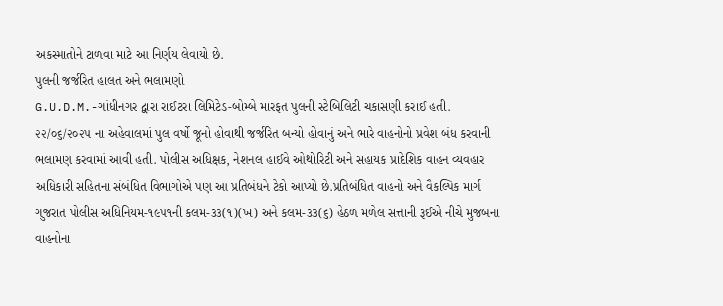અકસ્માતોને ટાળવા માટે આ નિર્ણય લેવાયો છે.
પુલની જર્જરિત હાલત અને ભલામણો
G.U.D.M.-ગાંધીનગર દ્વારા રાઈટરા લિમિટેડ-બોમ્બે મારફત પુલની સ્ટેબિલિટી ચકાસણી કરાઈ હતી. ૨૨/૦૬/૨૦૨૫ ના અહેવાલમાં પુલ વર્ષો જૂનો હોવાથી જર્જરિત બન્યો હોવાનું અને ભારે વાહનોનો પ્રવેશ બંધ કરવાની ભલામણ કરવામાં આવી હતી. પોલીસ અધિક્ષક, નેશનલ હાઈવે ઓથોરિટી અને સહાયક પ્રાદેશિક વાહન વ્યવહાર અધિકારી સહિતના સંબંધિત વિભાગોએ પણ આ પ્રતિબંધને ટેકો આપ્યો છે.પ્રતિબંધિત વાહનો અને વૈકલ્પિક માર્ગ ગુજરાત પોલીસ અધિનિયમ-૧૯૫૧ની કલમ-૩૩(૧)(ખ) અને કલમ-૩૩(૬) હેઠળ મળેલ સત્તાની રૂઈએ નીચે મુજબના વાહનોના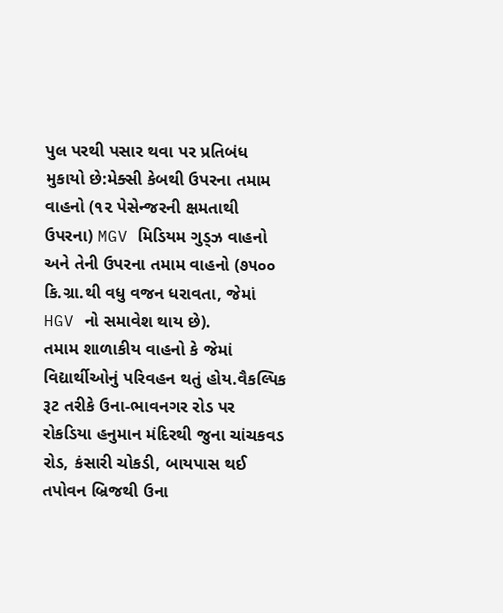પુલ પરથી પસાર થવા પર પ્રતિબંધ મુકાયો છે:મેક્સી કેબથી ઉપરના તમામ વાહનો (૧૨ પેસેન્જરની ક્ષમતાથી ઉપરના) MGV મિડિયમ ગુડ્ઝ વાહનો અને તેની ઉપરના તમામ વાહનો (૭૫૦૦ કિ.ગ્રા.થી વધુ વજન ધરાવતા, જેમાં HGV નો સમાવેશ થાય છે).
તમામ શાળાકીય વાહનો કે જેમાં વિદ્યાર્થીઓનું પરિવહન થતું હોય.વૈકલ્પિક રૂટ તરીકે ઉના-ભાવનગર રોડ પર રોકડિયા હનુમાન મંદિરથી જુના ચાંચકવડ રોડ, કંસારી ચોકડી, બાયપાસ થઈ તપોવન બ્રિજથી ઉના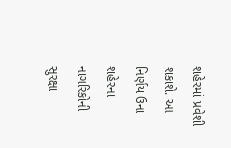શહેરમાં પ્રવેશી શકાશે. આ નિર્ણય ઉના શહેરના નાગરિકોની સુરક્ષા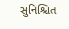સુનિશ્ચિત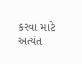કરવા માટે અત્યંત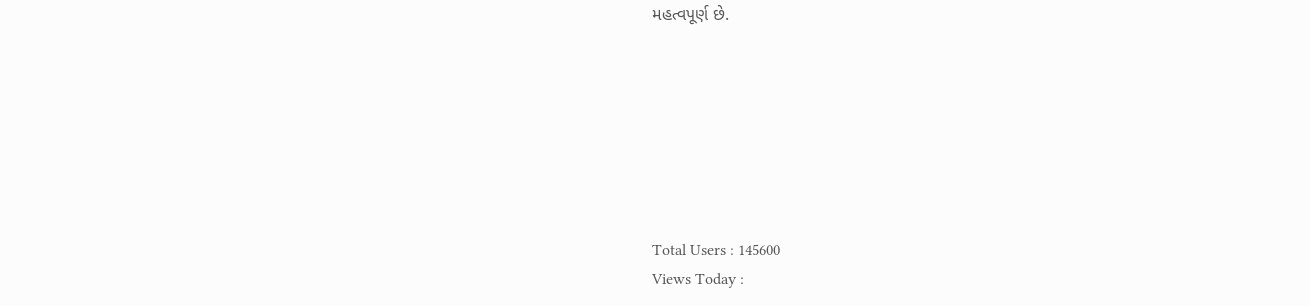મહત્વપૂર્ણ છે.







Total Users : 145600
Views Today :